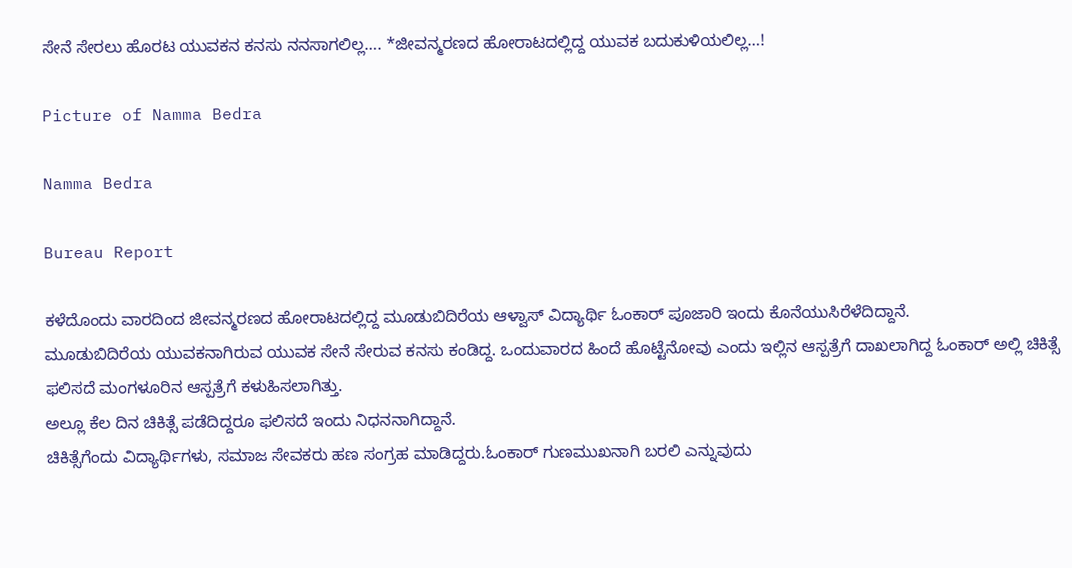ಸೇನೆ ಸೇರಲು ಹೊರಟ ಯುವಕನ ಕನಸು ನನಸಾಗಲಿಲ್ಲ…. *ಜೀವನ್ಮರಣದ ಹೋರಾಟದಲ್ಲಿದ್ದ ಯುವಕ ಬದುಕುಳಿಯಲಿಲ್ಲ…!

Picture of Namma Bedra

Namma Bedra

Bureau Report

ಕಳೆದೊಂದು ವಾರದಿಂದ ಜೀವನ್ಮರಣದ ಹೋರಾಟದಲ್ಲಿದ್ದ ಮೂಡುಬಿದಿರೆಯ ಆಳ್ವಾಸ್ ವಿದ್ಯಾರ್ಥಿ ಓಂಕಾರ್ ಪೂಜಾರಿ ಇಂದು ಕೊನೆಯುಸಿರೆಳೆದಿದ್ದಾನೆ.
ಮೂಡುಬಿದಿರೆಯ ಯುವಕನಾಗಿರುವ ಯುವಕ ಸೇನೆ ಸೇರುವ ಕನಸು ಕಂಡಿದ್ದ. ಒಂದುವಾರದ ಹಿಂದೆ ಹೊಟ್ಟೆನೋವು ಎಂದು ಇಲ್ಲಿನ ಆಸ್ಪತ್ರೆಗೆ ದಾಖಲಾಗಿದ್ದ ಓಂಕಾರ್ ಅಲ್ಲಿ ಚಿಕಿತ್ಸೆ ಫಲಿಸದೆ ಮಂಗಳೂರಿನ ಆಸ್ಪತ್ರೆಗೆ ಕಳುಹಿಸಲಾಗಿತ್ತು.
ಅಲ್ಲೂ ಕೆಲ ದಿನ ಚಿಕಿತ್ಸೆ ಪಡೆದಿದ್ದರೂ ಫಲಿಸದೆ ಇಂದು ನಿಧನನಾಗಿದ್ದಾನೆ.
ಚಿಕಿತ್ಸೆಗೆಂದು ವಿದ್ಯಾರ್ಥಿಗಳು, ಸಮಾಜ ಸೇವಕರು ಹಣ ಸಂಗ್ರಹ ಮಾಡಿದ್ದರು.ಓಂಕಾರ್ ಗುಣಮುಖನಾಗಿ ಬರಲಿ ಎನ್ನುವುದು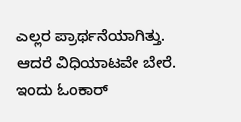ಎಲ್ಲರ ಪ್ರಾರ್ಥನೆಯಾಗಿತ್ತು. ಆದರೆ ವಿಧಿಯಾಟವೇ ಬೇರೆ. ಇಂದು ಓಂಕಾರ್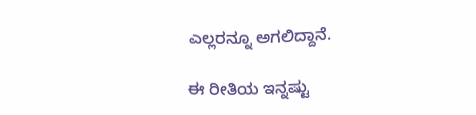ಎಲ್ಲರನ್ನೂ ಅಗಲಿದ್ದಾನೆ.

ಈ ರೀತಿಯ ಇನ್ನಷ್ಟು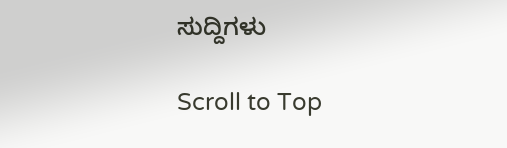ಸುದ್ದಿಗಳು

Scroll to Top